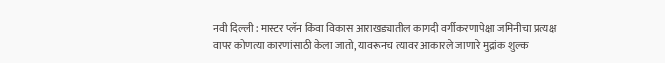नवी दिल्ली : मास्टर प्लॅन किंवा विकास आराखड्यातील कागदी वर्गीकरणापेक्षा जमिनीचा प्रत्यक्ष वापर कोणत्या कारणांसाठी केला जातो, यावरूनच त्यावर आकारले जाणारे मुद्रांक शुल्क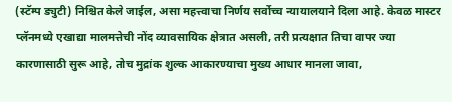(स्टॅम्प ड्युटी) निश्चित केले जाईल, असा महत्त्वाचा निर्णय सर्वोच्च न्यायालयाने दिला आहे. केवळ मास्टर प्लॅनमध्ये एखाद्या मालमत्तेची नोंद व्यावसायिक क्षेत्रात असली, तरी प्रत्यक्षात तिचा वापर ज्या कारणासाठी सुरू आहे, तोच मुद्रांक शुल्क आकारण्याचा मुख्य आधार मानला जावा,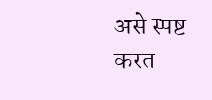असे स्पष्ट करत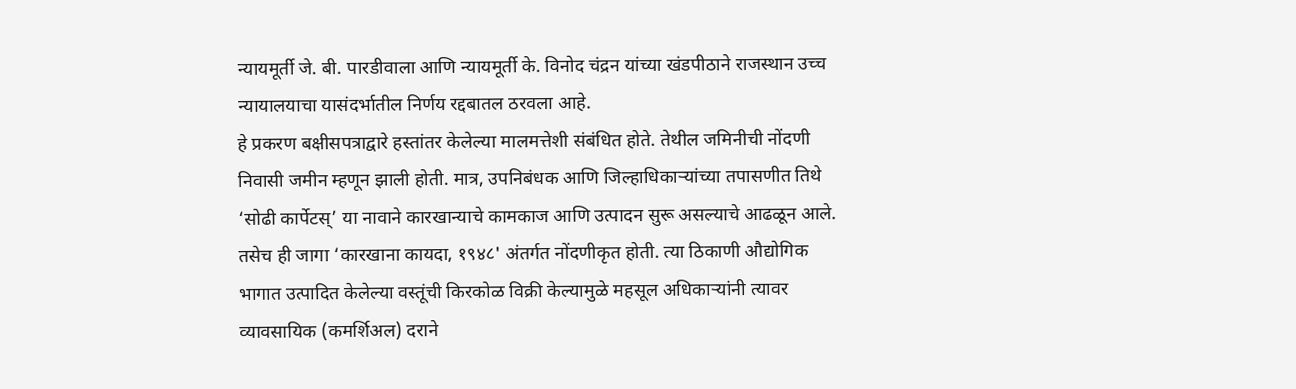न्यायमूर्ती जे. बी. पारडीवाला आणि न्यायमूर्ती के. विनोद चंद्रन यांच्या खंडपीठाने राजस्थान उच्च न्यायालयाचा यासंदर्भातील निर्णय रद्दबातल ठरवला आहे.
हे प्रकरण बक्षीसपत्राद्वारे हस्तांतर केलेल्या मालमत्तेशी संबंधित होते. तेथील जमिनीची नोंदणी निवासी जमीन म्हणून झाली होती. मात्र, उपनिबंधक आणि जिल्हाधिकाऱ्यांच्या तपासणीत तिथे ‘सोढी कार्पेटस्’ या नावाने कारखान्याचे कामकाज आणि उत्पादन सुरू असल्याचे आढळून आले. तसेच ही जागा ‘कारखाना कायदा, १९४८' अंतर्गत नोंदणीकृत होती. त्या ठिकाणी औद्योगिक भागात उत्पादित केलेल्या वस्तूंची किरकोळ विक्री केल्यामुळे महसूल अधिकाऱ्यांनी त्यावर व्यावसायिक (कमर्शिअल) दराने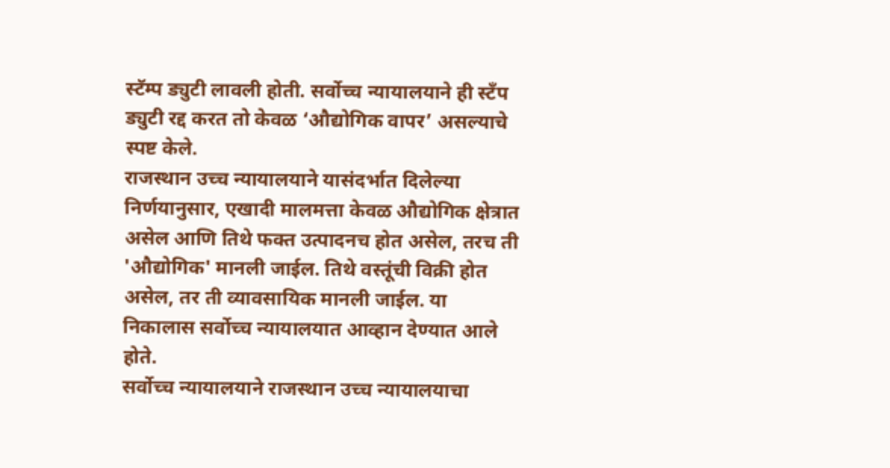स्टॅम्प ड्युटी लावली होती. सर्वोच्च न्यायालयाने ही स्टँप ड्युटी रद्द करत तो केवळ ‘औद्योगिक वापर’ असल्याचे स्पष्ट केले.
राजस्थान उच्च न्यायालयाने यासंदर्भात दिलेल्या निर्णयानुसार, एखादी मालमत्ता केवळ औद्योगिक क्षेत्रात असेल आणि तिथे फक्त उत्पादनच होत असेल, तरच ती 'औद्योगिक' मानली जाईल. तिथे वस्तूंची विक्री होत असेल, तर ती व्यावसायिक मानली जाईल. या निकालास सर्वोच्च न्यायालयात आव्हान देण्यात आले होते.
सर्वोच्च न्यायालयाने राजस्थान उच्च न्यायालयाचा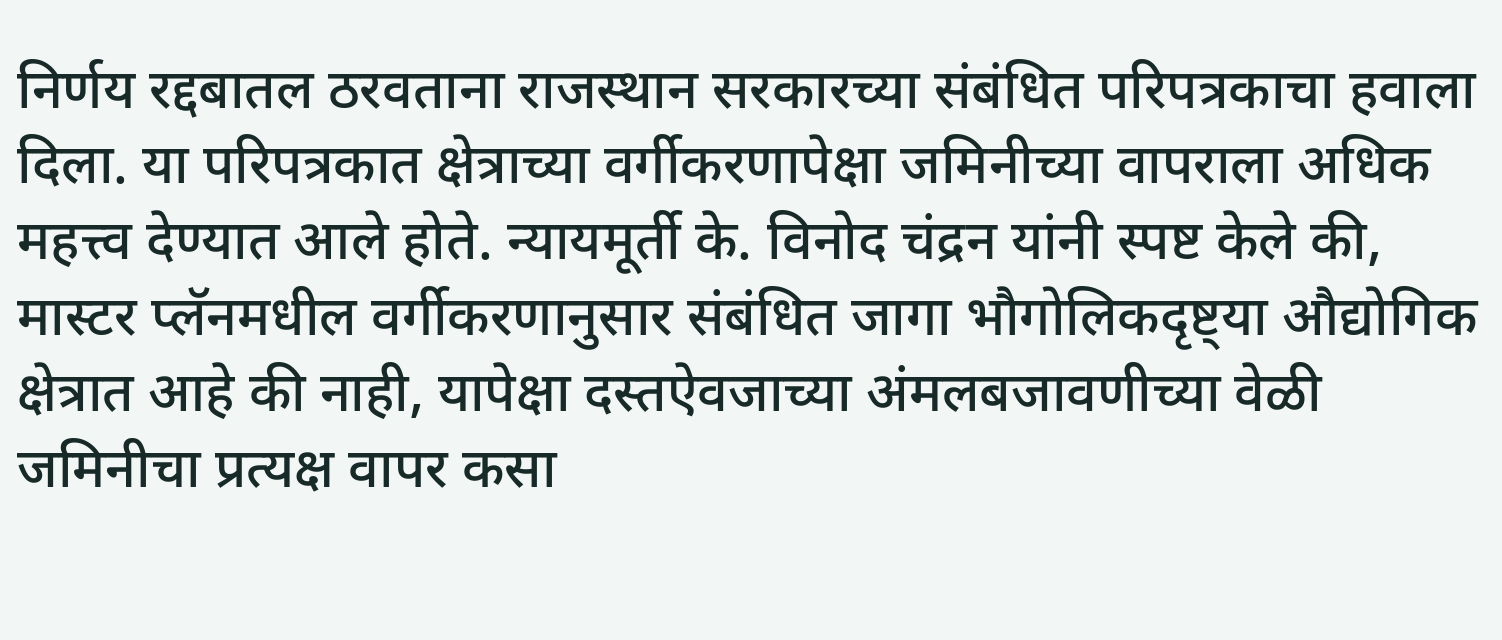निर्णय रद्दबातल ठरवताना राजस्थान सरकारच्या संबंधित परिपत्रकाचा हवाला दिला. या परिपत्रकात क्षेत्राच्या वर्गीकरणापेक्षा जमिनीच्या वापराला अधिक महत्त्व देण्यात आले होते. न्यायमूर्ती के. विनोद चंद्रन यांनी स्पष्ट केले की, मास्टर प्लॅनमधील वर्गीकरणानुसार संबंधित जागा भौगोलिकदृष्ट्या औद्योगिक क्षेत्रात आहे की नाही, यापेक्षा दस्तऐवजाच्या अंमलबजावणीच्या वेळी जमिनीचा प्रत्यक्ष वापर कसा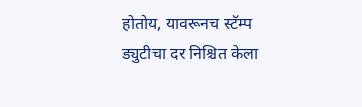होतोय, यावरूनच स्टॅम्प ड्युटीचा दर निश्चित केला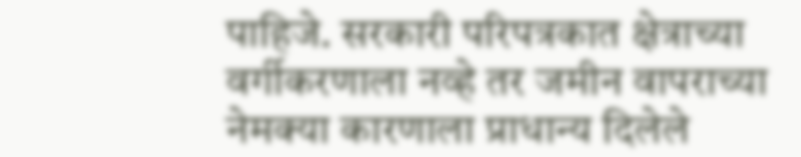पाहिजे. सरकारी परिपत्रकात क्षेत्राच्या वर्गीकरणाला नव्हे तर जमीन वापराच्या नेमक्या कारणाला प्राधान्य दिलेले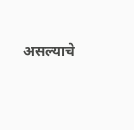असल्याचे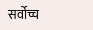सर्वोच्च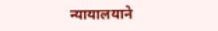न्यायालयाने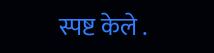स्पष्ट केले .